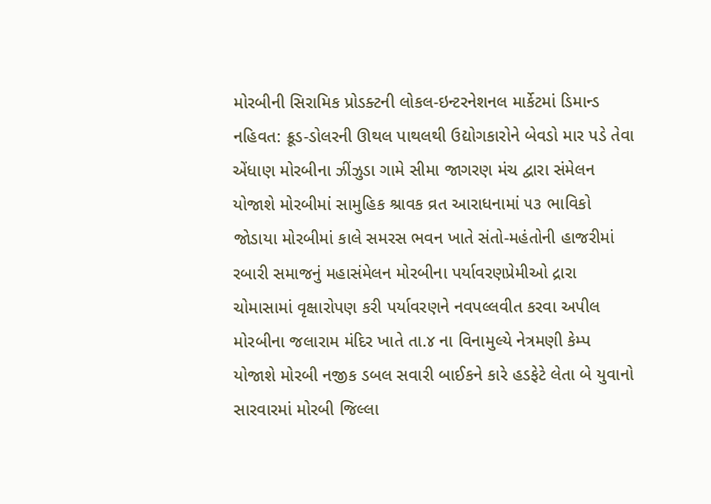મોરબીની સિરામિક પ્રોડક્ટની લોકલ-ઇન્ટરનેશનલ માર્કેટમાં ડિમાન્ડ નહિવત: ક્રૂડ-ડોલરની ઊથલ પાથલથી ઉદ્યોગકારોને બેવડો માર પડે તેવા એંધાણ મોરબીના ઝીંઝુડા ગામે સીમા જાગરણ મંચ દ્વારા સંમેલન યોજાશે મોરબીમાં સામુહિક શ્રાવક વ્રત આરાધનામાં ૫૩ ભાવિકો જોડાયા મોરબીમાં કાલે સમરસ ભવન ખાતે સંતો-મહંતોની હાજરીમાં રબારી સમાજનું મહાસંમેલન મોરબીના પર્યાવરણપ્રેમીઓ દ્રારા ચોમાસામાં વૃક્ષારોપણ કરી પર્યાવરણને નવપલ્લવીત કરવા અપીલ મોરબીના જલારામ મંદિર ખાતે તા.૪ ના વિનામુલ્યે નેત્રમણી કેમ્પ યોજાશે મોરબી નજીક ડબલ સવારી બાઈકને કારે હડફેટે લેતા બે યુવાનો સારવારમાં મોરબી જિલ્લા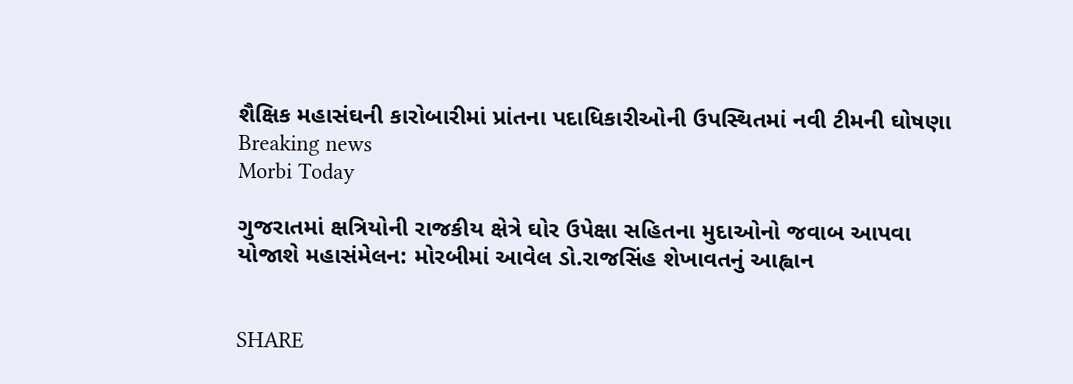શૈક્ષિક મહાસંઘની કારોબારીમાં પ્રાંતના પદાધિકારીઓની ઉપસ્થિતમાં નવી ટીમની ઘોષણા
Breaking news
Morbi Today

ગુજરાતમાં ક્ષત્રિયોની રાજકીય ક્ષેત્રે ઘોર ઉપેક્ષા સહિતના મુદાઓનો જવાબ આપવા યોજાશે મહાસંમેલન: મોરબીમાં આવેલ ડો.રાજસિંહ શેખાવતનું આહ્વાન


SHARE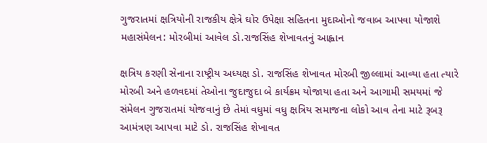ગુજરાતમાં ક્ષત્રિયોની રાજકીય ક્ષેત્રે ઘોર ઉપેક્ષા સહિતના મુદાઓનો જવાબ આપવા યોજાશે મહાસંમેલન: મોરબીમાં આવેલ ડો.રાજસિંહ શેખાવતનું આહ્વાન

ક્ષત્રિય કરણી સેનાના રાષ્ટ્રીય અધ્યક્ષ ડો. રાજસિંહ શેખાવત મોરબી જીલ્લામાં આવ્યા હતા ત્યારે મોરબી અને હળવદમાં તેઓના જુદાજુદા બે કાર્યક્રમ યોજાયા હતા અને આગામી સમયમાં જે સંમેલન ગુજરાતમાં યોજવાનું છે તેમાં વધુમાં વધુ ક્ષત્રિય સમાજના લોકો આવ તેના માટે રૂબરૂ આમંત્રણ આપવા માટે ડો. રાજસિંહ શેખાવત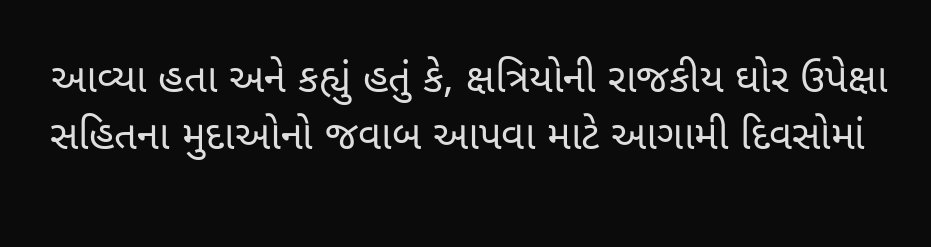આવ્યા હતા અને કહ્યું હતું કે, ક્ષત્રિયોની રાજકીય ઘોર ઉપેક્ષા સહિતના મુદાઓનો જવાબ આપવા માટે આગામી દિવસોમાં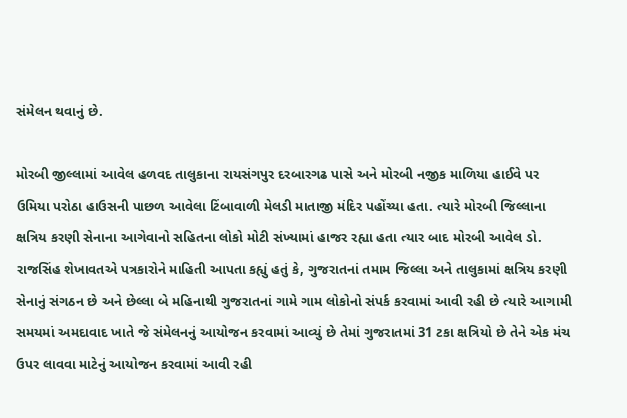સંમેલન થવાનું છે.

મોરબી જીલ્લામાં આવેલ હળવદ તાલુકાના રાયસંગપુર દરબારગઢ પાસે અને મોરબી નજીક માળિયા હાઈવે પર ઉમિયા પરોઠા હાઉસની પાછળ આવેલા ટિંબાવાળી મેલડી માતાજી મંદિર પહોંચ્યા હતા. ત્યારે મોરબી જિલ્લાના ક્ષત્રિય કરણી સેનાના આગેવાનો સહિતના લોકો મોટી સંખ્યામાં હાજર રહ્યા હતા ત્યાર બાદ મોરબી આવેલ ડો. રાજસિંહ શેખાવતએ પત્રકારોને માહિતી આપતા કહ્યું હતું કે, ગુજરાતનાં તમામ જિલ્લા અને તાલુકામાં ક્ષત્રિય કરણી સેનાનું સંગઠન છે અને છેલ્લા બે મહિનાથી ગુજરાતનાં ગામે ગામ લોકોનો સંપર્ક કરવામાં આવી રહી છે ત્યારે આગામી સમયમાં અમદાવાદ ખાતે જે સંમેલનનું આયોજન કરવામાં આવ્યું છે તેમાં ગુજરાતમાં 31 ટકા ક્ષત્રિયો છે તેને એક મંચ ઉપર લાવવા માટેનું આયોજન કરવામાં આવી રહી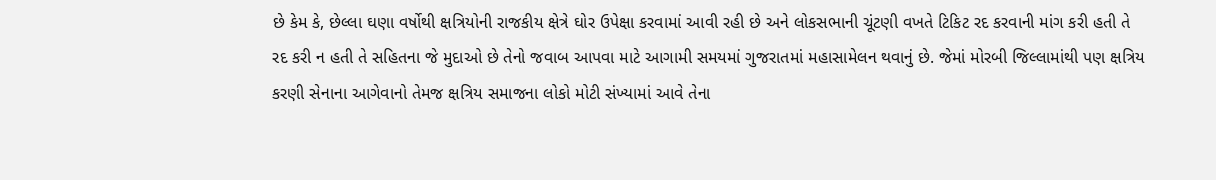છે કેમ કે, છેલ્લા ઘણા વર્ષોથી ક્ષત્રિયોની રાજકીય ક્ષેત્રે ઘોર ઉપેક્ષા કરવામાં આવી રહી છે અને લોકસભાની ચૂંટણી વખતે ટિકિટ રદ કરવાની માંગ કરી હતી તે રદ કરી ન હતી તે સહિતના જે મુદાઓ છે તેનો જવાબ આપવા માટે આગામી સમયમાં ગુજરાતમાં મહાસામેલન થવાનું છે. જેમાં મોરબી જિલ્લામાંથી પણ ક્ષત્રિય કરણી સેનાના આગેવાનો તેમજ ક્ષત્રિય સમાજના લોકો મોટી સંખ્યામાં આવે તેના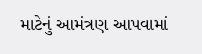માટેનું આમંત્રણ આપવામાં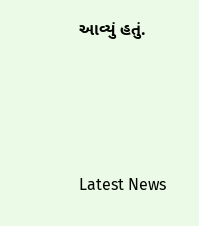આવ્યું હતું.






Latest News